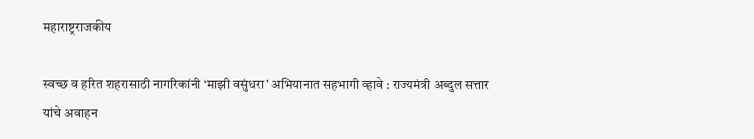महाराष्ट्रराजकीय

स्वच्छ व हरित शहरासाठी नागरिकांनी ‘माझी वसुंधरा’ अभियानात सहभागी व्हावे : राज्यमंत्री अब्दुल सत्तार यांचे अवाहन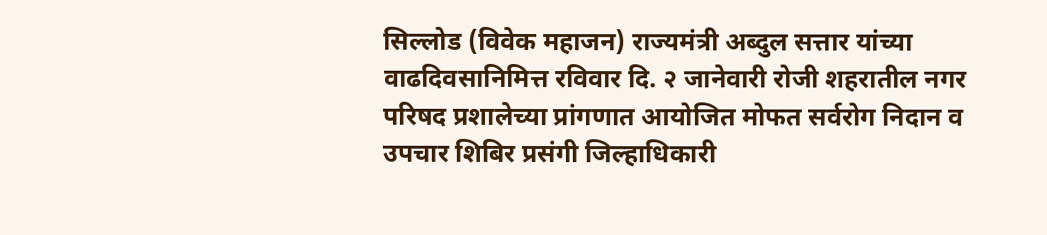सिल्लोड (विवेक महाजन) राज्यमंत्री अब्दुल सत्तार यांच्या वाढदिवसानिमित्त रविवार दि. २ जानेवारी रोजी शहरातील नगर परिषद प्रशालेच्या प्रांगणात आयोजित मोफत सर्वरोग निदान व उपचार शिबिर प्रसंगी जिल्हाधिकारी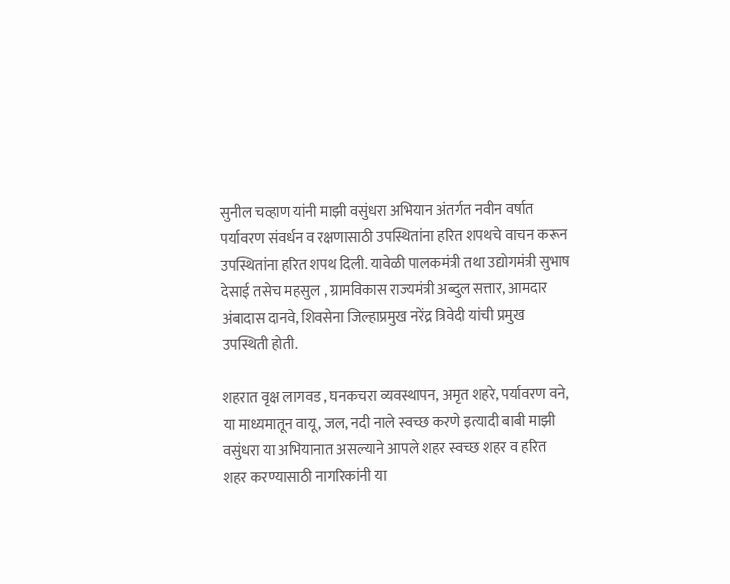सुनील चव्हाण यांनी माझी वसुंधरा अभियान अंतर्गत नवीन वर्षात पर्यावरण संवर्धन व रक्षणासाठी उपस्थितांना हरित शपथचे वाचन करून उपस्थितांना हरित शपथ दिली. यावेळी पालकमंत्री तथा उद्योगमंत्री सुभाष देसाई तसेच महसुल , ग्रामविकास राज्यमंत्री अब्दुल सत्तार, आमदार अंबादास दानवे, शिवसेना जिल्हाप्रमुख नरेंद्र त्रिवेदी यांची प्रमुख उपस्थिती होती.

शहरात वृक्ष लागवड , घनकचरा व्यवस्थापन, अमृत शहरे, पर्यावरण वने, या माध्यमातून वायू, जल, नदी नाले स्वच्छ करणे इत्यादी बाबी माझी वसुंधरा या अभियानात असल्याने आपले शहर स्वच्छ शहर व हरित शहर करण्यासाठी नागरिकांनी या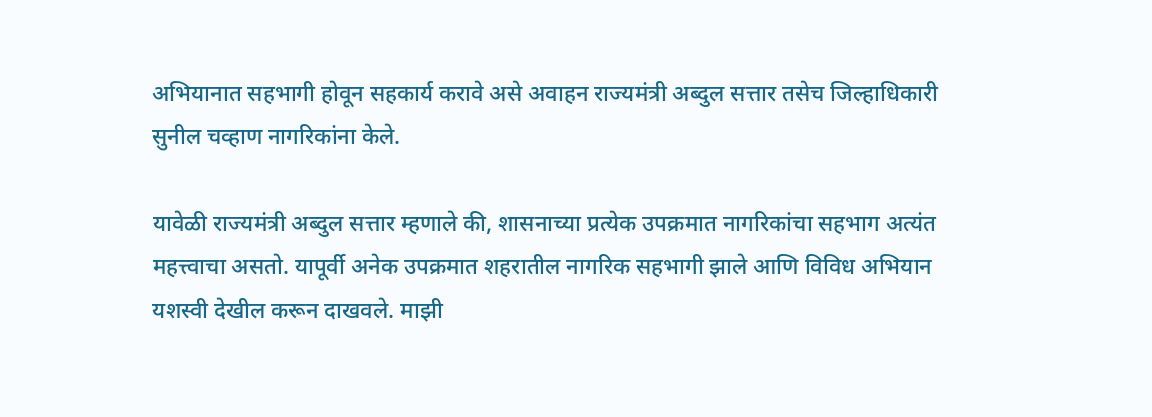अभियानात सहभागी होवून सहकार्य करावे असे अवाहन राज्यमंत्री अब्दुल सत्तार तसेच जिल्हाधिकारी सुनील चव्हाण नागरिकांना केले.

यावेळी राज्यमंत्री अब्दुल सत्तार म्हणाले की, शासनाच्या प्रत्येक उपक्रमात नागरिकांचा सहभाग अत्यंत महत्त्वाचा असतो. यापूर्वी अनेक उपक्रमात शहरातील नागरिक सहभागी झाले आणि विविध अभियान यशस्वी देखील करून दाखवले. माझी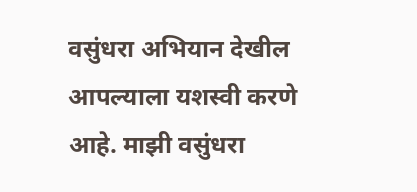वसुंधरा अभियान देखील आपल्याला यशस्वी करणे आहे. माझी वसुंधरा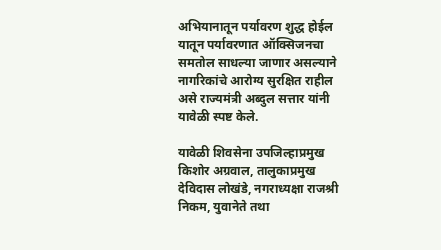अभियानातून पर्यावरण शुद्ध होईल यातून पर्यावरणात ऑक्सिजनचा समतोल साधल्या जाणार असल्याने नागरिकांचे आरोग्य सुरक्षित राहील असे राज्यमंत्री अब्दुल सत्तार यांनी यावेळी स्पष्ट केले.

यावेळी शिवसेना उपजिल्हाप्रमुख किशोर अग्रवाल, तालुकाप्रमुख देविदास लोखंडे, नगराध्यक्षा राजश्री निकम, युवानेते तथा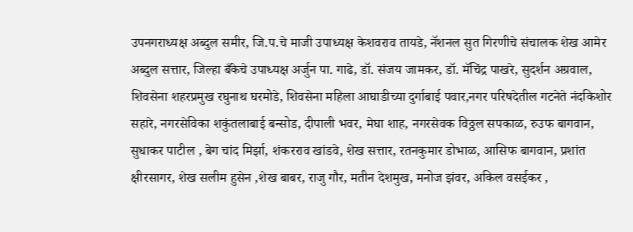उपनगराध्यक्ष अब्दुल समीर, जि.प.चे माजी उपाध्यक्ष केशवराव तायडे, नॅशनल सुत गिरणीचे संचालक शेख आमेर अब्दुल सत्तार, जिल्हा बँकेचे उपाध्यक्ष अर्जुन पा. गाढे, डॉ. संजय जामकर, डॉ. मॅचिंद्र पाखरे, सुदर्शन अग्रवाल, शिवसेना शहरप्रमुख रघुनाथ घरमोडे, शिवसेना महिला आघाडीच्या दुर्गाबाई पवार,नगर परिषदेतील गटनेते नंदकिशोर सहारे, नगरसेविका शकुंतलाबाई बन्सोड, दीपाली भवर, मेघा शाह, नगरसेवक विठ्ठल सपकाळ, रुउफ बागवान, सुधाकर पाटील , बेग चांद मिर्झा, शंकरराव खांडवे, शेख सत्तार, रतनकुमार डोभाळ, आसिफ बागवान, प्रशांत क्षीरसागर, शेख सलीम हुसेन ,शेख बाबर, राजु गौर, मतीन देशमुख, मनोज झंवर, अकिल वसईकर ,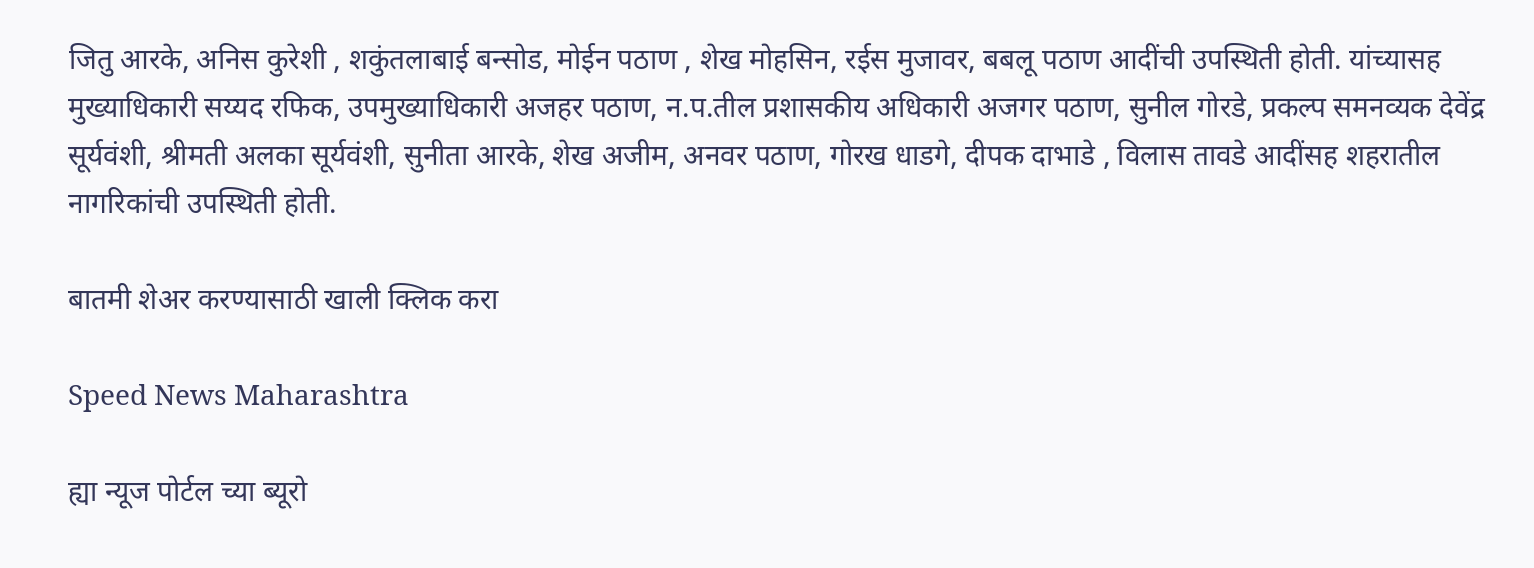जितु आरके, अनिस कुरेशी , शकुंतलाबाई बन्सोड, मोईन पठाण , शेख मोहसिन, रईस मुजावर, बबलू पठाण आदींची उपस्थिती होती. यांच्यासह मुख्याधिकारी सय्यद रफिक, उपमुख्याधिकारी अजहर पठाण, न.प.तील प्रशासकीय अधिकारी अजगर पठाण, सुनील गोरडे, प्रकल्प समनव्यक देवेंद्र सूर्यवंशी, श्रीमती अलका सूर्यवंशी, सुनीता आरके, शेख अजीम, अनवर पठाण, गोरख धाडगे, दीपक दाभाडे , विलास तावडे आदींसह शहरातील नागरिकांची उपस्थिती होती.

बातमी शेअर करण्यासाठी खाली क्लिक करा

Speed News Maharashtra

ह्या न्यूज पोर्टल च्या ब्यूरो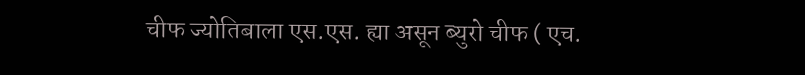चीफ ज्योतिबाला एस.एस. ह्या असून ब्युरो चीफ ( एच.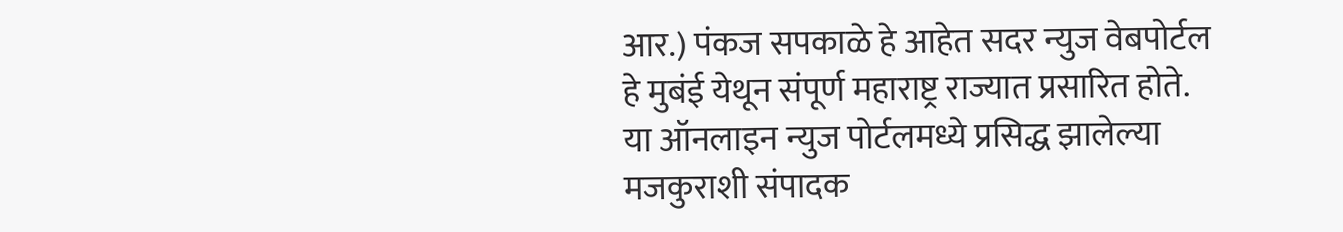आर.) पंकज सपकाळे हे आहेत सदर न्युज वेबपोर्टल हे मुबंई येथून संपूर्ण महाराष्ट्र राज्यात प्रसारित होते. या ऑनलाइन न्युज पोर्टलमध्ये प्रसिद्ध झालेल्या मजकुराशी संपादक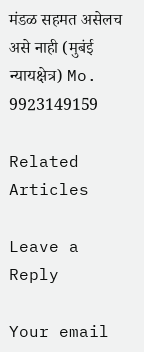मंडळ सहमत असेलच असे नाही (मुबंई न्यायक्षेत्र) Mo. 9923149159

Related Articles

Leave a Reply

Your email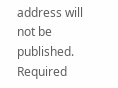address will not be published. Required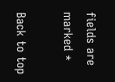fields are marked *

Back to top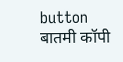button
बातमी कॉपी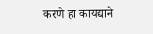करणे हा कायद्याने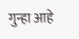गुन्हा आहे